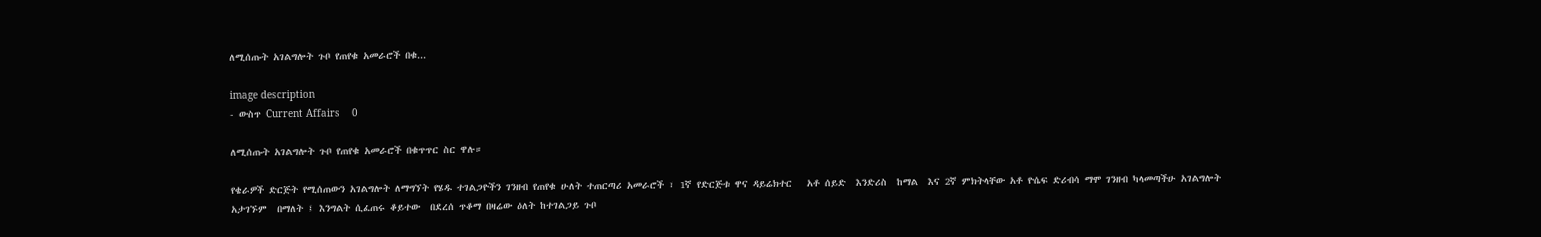ለሚሰጡት አገልግሎት ጉቦ የጠየቁ አመራሮች በቁ...

image description
- ውስጥ Current Affairs    0

ለሚሰጡት አገልግሎት ጉቦ የጠየቁ አመራሮች በቁጥጥር ስር ዋሉ።

የቄራዎች ድርጅት የሚሰጠውን አገልግሎት ለማግኘት የሄዱ ተገልጋዮችን ገንዘብ የጠየቁ ሁለት ተጠርጣሪ አመራሮች ፣ 1ኛ የድርጅቱ ዋና ዳይሬክተር   አቶ ሰይድ  እንድሪስ  ከማል  እና 2ኛ ምክትላቸው አቶ ዮሴፍ ድሪብሳ ማሞ ገንዘብ ካላመጣችሁ አገልግሎት አታገኙም  በማለት ፤ እንግልት ሲፈጠሩ ቆይተው  በደረሰ ጥቆማ በዛሬው ዕለት ከተገልጋይ ጉቦ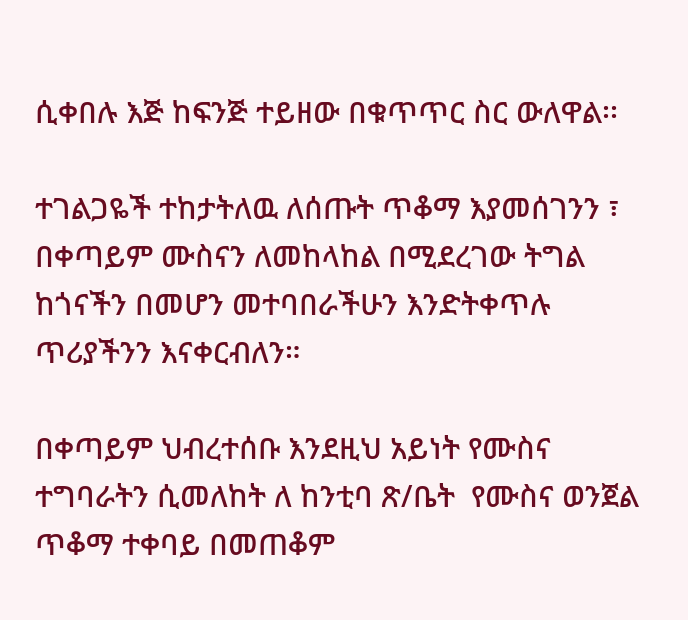ሲቀበሉ እጅ ከፍንጅ ተይዘው በቁጥጥር ስር ውለዋል፡፡

ተገልጋዬች ተከታትለዉ ለሰጡት ጥቆማ እያመሰገንን ፣ በቀጣይም ሙስናን ለመከላከል በሚደረገው ትግል ከጎናችን በመሆን መተባበራችሁን እንድትቀጥሉ ጥሪያችንን እናቀርብለን።

በቀጣይም ህብረተሰቡ እንደዚህ አይነት የሙስና ተግባራትን ሲመለከት ለ ከንቲባ ጽ/ቤት  የሙስና ወንጀል ጥቆማ ተቀባይ በመጠቆም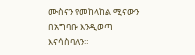ሙስናን የመከላከል ሚናውን በአግባቡ እንዲወጣ እናሳስባለን።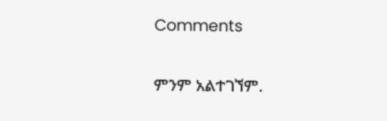Comments

ምንም አልተገኘም.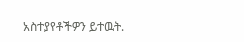አስተያየቶችዎን ይተዉት.